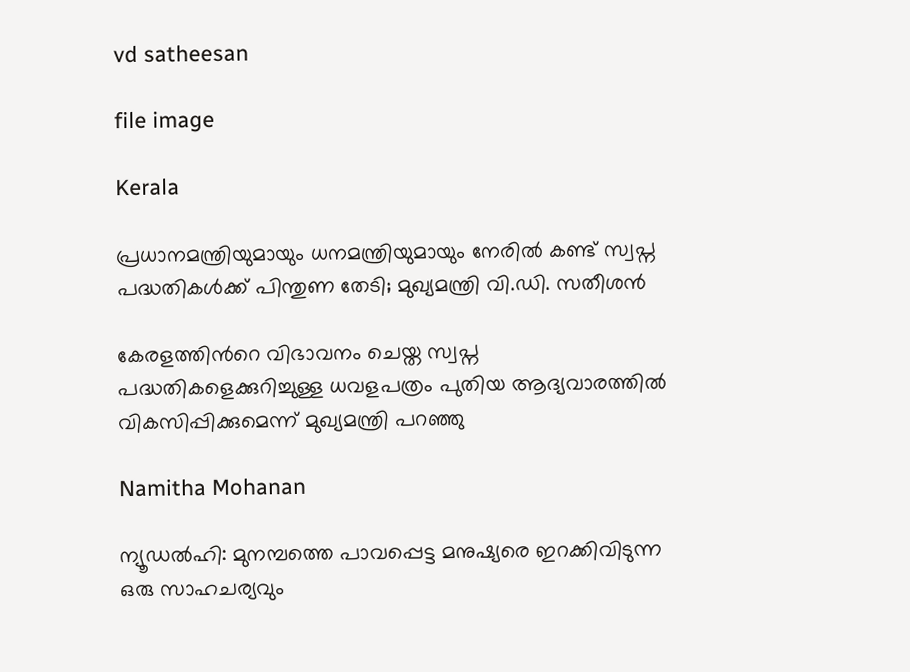vd satheesan

file image

Kerala

പ്രധാനമന്ത്രിയുമായും ധനമന്ത്രിയുമായും നേരിൽ കണ്ട് സ്വപ്ന പദ്ധതികൾക്ക് പിന്തുണ തേടി; മുഖ്യമന്ത്രി വി.ഡി. സതീശൻ

കേരളത്തിന്‍റെ വിഭാവനം ചെയ്ത സ്വപ്ന പദ്ധതികളെക്കുറിച്ചുള്ള ധവളപത്രം പുതിയ ആദ്യവാരത്തിൽ വികസിപ്പിക്കുമെന്ന് മുഖ്യമന്ത്രി പറഞ്ഞു

Namitha Mohanan

ന്യൂഡൽഹി: മുനമ്പത്തെ പാവപ്പെട്ട മനുഷ്യരെ ഇറക്കിവിടുന്ന ഒരു സാഹചര്യവും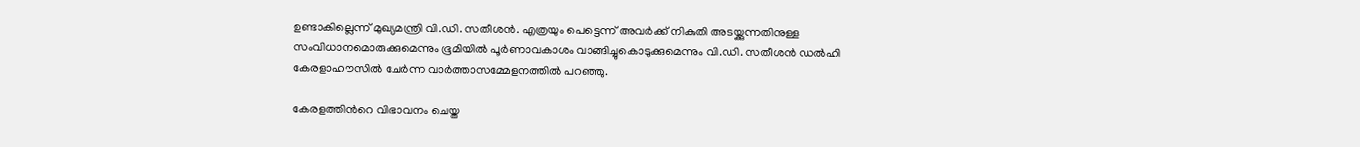ഉണ്ടാകില്ലെന്ന് മുഖ്യമന്ത്രി വി.ഡി. സതീശൻ. എത്രയും പെട്ടെന്ന് അവർക്ക് നികുതി അടയ്ക്കുന്നതിനുള്ള സംവിധാനമൊരുക്കുമെന്നും ഭൂമിയിൽ പൂർണാവകാശം വാങ്ങിച്ചുകൊടുക്കുമെന്നും വി.ഡി. സതീശൻ ഡൽഹി കേരളാഹൗസിൽ ചേർന്ന വാർത്താസമ്മേളനത്തിൽ പറഞ്ഞു.

കേരളത്തിന്‍റെ വിഭാവനം ചെയ്ത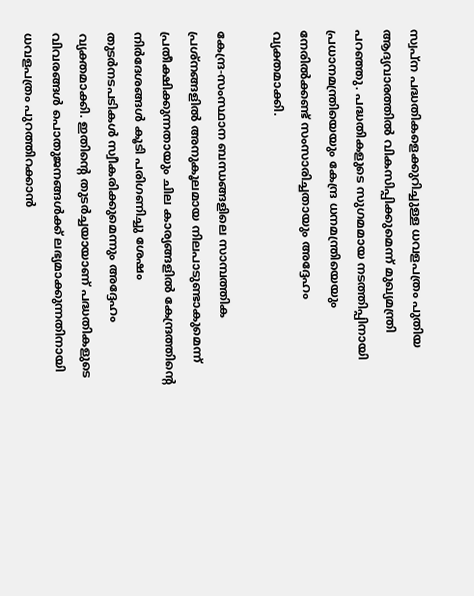സ്വപ്ന പദ്ധതികളെക്കുറിച്ചുള്ള ധവളപത്രം പുതിയ ആദ്യവാരത്തിൽ വികസിപ്പിക്കുമെന്ന് മുഖ്യമന്ത്രി പറഞ്ഞു. പദ്ധതികളുടെ സുഗമമായ നടത്തിപ്പിനായി പ്രധാനമന്ത്രിയെയും കേന്ദ്ര ധനമന്ത്രിയെയും നേരിൽക്കണ്ട് സംസാരിച്ചതായും അദ്ദേഹം വ്യക്തമാക്കി.

കേന്ദ്ര-സംസ്ഥാന ബന്ധങ്ങളിലെ സാമ്പത്തിക പ്രശ്നങ്ങളിൽ അനുകൂലമായ നിലപാടുണ്ടാകുമെന്ന് പ്രതീക്ഷിക്കുന്നതായും ചില കാര്യങ്ങളിൽ കേന്ദ്രത്തിന്‍റെ നിർദേശങ്ങൾ കൂടി പരിഗണിച്ചു ശേഷം തുടർനടപടികൾ സ്വീകരിക്കുമെന്നും അദ്ദേഹം വ്യക്തമാക്കി. ഇതിന്‍റെ തുടർച്ചയായാണ് പദ്ധതികളുടെ വിവരങ്ങൾ പൊതുജനങ്ങൾക്ക് ലഭ്യമാക്കുന്നതിനായി ധവളപത്രം പുറത്തിറക്കാൻ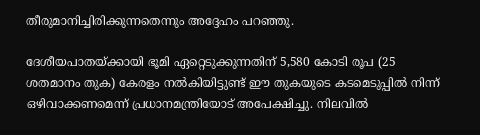തീരുമാനിച്ചിരിക്കുന്നതെന്നും അദ്ദേഹം പറഞ്ഞു.

ദേശീയപാതയ്ക്കായി ഭൂമി ഏറ്റെടുക്കുന്നതിന് 5,580 കോടി രൂപ (25 ശതമാനം തുക) കേരളം നൽകിയിട്ടുണ്ട് ഈ തുകയുടെ കടമെടുപ്പിൽ നിന്ന് ഒഴിവാക്കണമെന്ന് പ്രധാനമന്ത്രിയോട് അപേക്ഷിച്ചു. നിലവിൽ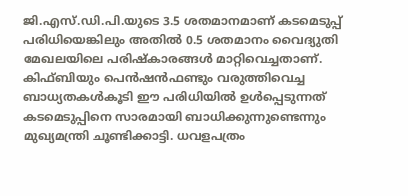ജി.എസ്.ഡി.പി.യുടെ 3.5 ശതമാനമാണ് കടമെടുപ്പ് പരിധിയെങ്കിലും അതിൽ 0.5 ശതമാനം വൈദ്യുതി മേഖലയിലെ പരിഷ്‌കാരങ്ങൾ മാറ്റിവെച്ചതാണ്. കിഫ്ബിയും പെൻഷൻഫണ്ടും വരുത്തിവെച്ച ബാധ്യതകൾകൂടി ഈ പരിധിയിൽ ഉൾപ്പെടുന്നത് കടമെടുപ്പിനെ സാരമായി ബാധിക്കുന്നുണ്ടെന്നും മുഖ്യമന്ത്രി ചൂണ്ടിക്കാട്ടി. ധവളപത്രം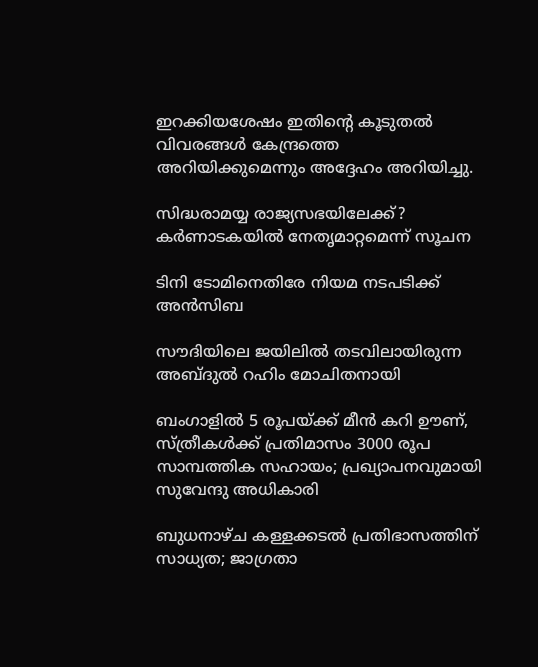ഇറക്കിയശേഷം ഇതിന്‍റെ കൂടുതൽ വിവരങ്ങൾ കേന്ദ്രത്തെ അറിയിക്കുമെന്നും അദ്ദേഹം അറിയിച്ചു.

സിദ്ധരാമയ്യ രാജ്യസഭയിലേക്ക്? കർണാടകയിൽ നേതൃമാറ്റമെന്ന് സൂചന

ടിനി ടോമിനെതിരേ നിയമ നടപടിക്ക് അൻസിബ

സൗദിയിലെ ജയിലിൽ തടവിലായിരുന്ന അബ്ദുൽ റഹിം മോചിതനായി

ബംഗാളിൽ 5 രൂപയ്ക്ക് മീന്‍ കറി ഊണ്, സ്ത്രീകള്‍ക്ക് പ്രതിമാസം 3000 രൂപ സാമ്പത്തിക സഹായം; പ്രഖ്യാപനവുമായി സുവേന്ദു അധികാരി

ബുധനാഴ്ച കള്ളക്കടൽ പ്രതിഭാസത്തിന് സാധ്യത; ജാഗ്രതാ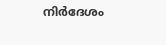നിർദേശം